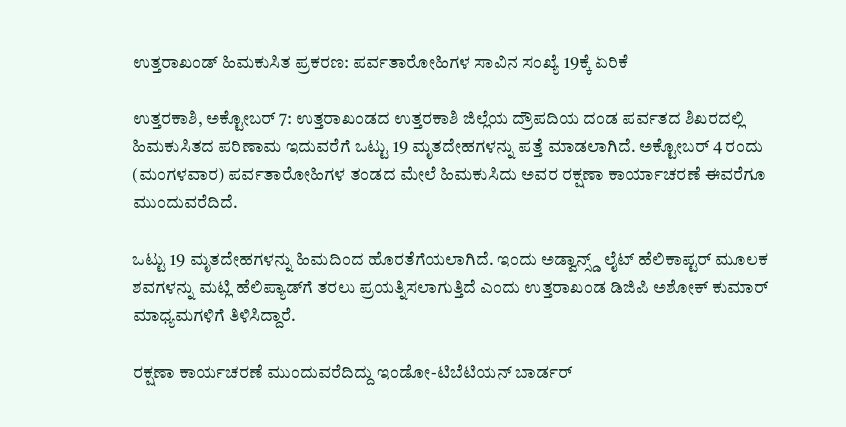ಉತ್ತರಾಖಂಡ್ ಹಿಮಕುಸಿತ ಪ್ರಕರಣ: ಪರ್ವತಾರೋಹಿಗಳ ಸಾವಿನ ಸಂಖ್ಯೆ 19ಕ್ಕೆ ಏರಿಕೆ

ಉತ್ತರಕಾಶಿ, ಅಕ್ಟೋಬರ್ 7: ಉತ್ತರಾಖಂಡದ ಉತ್ತರಕಾಶಿ ಜಿಲ್ಲೆಯ ದ್ರೌಪದಿಯ ದಂಡ ಪರ್ವತದ ಶಿಖರದಲ್ಲಿ ಹಿಮಕುಸಿತದ ಪರಿಣಾಮ ಇದುವರೆಗೆ ಒಟ್ಟು 19 ಮೃತದೇಹಗಳನ್ನು ಪತ್ತೆ ಮಾಡಲಾಗಿದೆ. ಅಕ್ಟೋಬರ್ 4 ರಂದು (ಮಂಗಳವಾರ) ಪರ್ವತಾರೋಹಿಗಳ ತಂಡದ ಮೇಲೆ ಹಿಮಕುಸಿದು ಅವರ ರಕ್ಷಣಾ ಕಾರ್ಯಾಚರಣೆ ಈವರೆಗೂ ಮುಂದುವರೆದಿದೆ.

ಒಟ್ಟು 19 ಮೃತದೇಹಗಳನ್ನು ಹಿಮದಿಂದ ಹೊರತೆಗೆಯಲಾಗಿದೆ. ಇಂದು ಅಡ್ವಾನ್ಸ್ಡ್ ಲೈಟ್ ಹೆಲಿಕಾಪ್ಟರ್ ಮೂಲಕ ಶವಗಳನ್ನು ಮಟ್ಲಿ ಹೆಲಿಪ್ಯಾಡ್‌ಗೆ ತರಲು ಪ್ರಯತ್ನಿಸಲಾಗುತ್ತಿದೆ ಎಂದು ಉತ್ತರಾಖಂಡ ಡಿಜಿಪಿ ಅಶೋಕ್ ಕುಮಾರ್ ಮಾಧ್ಯಮಗಳಿಗೆ ತಿಳಿಸಿದ್ದಾರೆ.

ರಕ್ಷಣಾ ಕಾರ್ಯಚರಣೆ ಮುಂದುವರೆದಿದ್ದು ಇಂಡೋ-ಟಿಬೆಟಿಯನ್ ಬಾರ್ಡರ್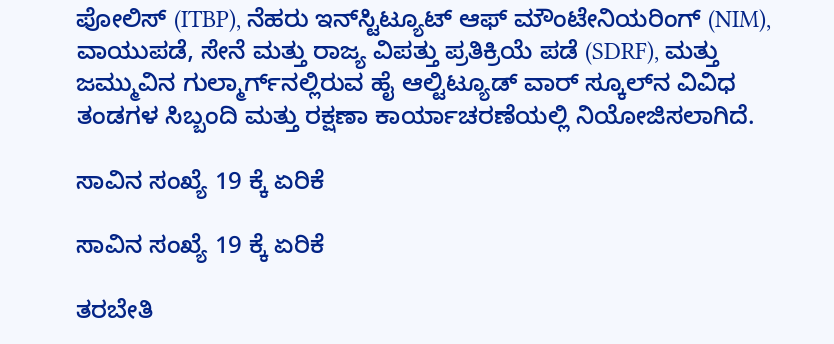ಪೋಲಿಸ್ (ITBP), ನೆಹರು ಇನ್‌ಸ್ಟಿಟ್ಯೂಟ್ ಆಫ್ ಮೌಂಟೇನಿಯರಿಂಗ್ (NIM), ವಾಯುಪಡೆ, ಸೇನೆ ಮತ್ತು ರಾಜ್ಯ ವಿಪತ್ತು ಪ್ರತಿಕ್ರಿಯೆ ಪಡೆ (SDRF), ಮತ್ತು ಜಮ್ಮುವಿನ ಗುಲ್ಮಾರ್ಗ್‌ನಲ್ಲಿರುವ ಹೈ ಆಲ್ಟಿಟ್ಯೂಡ್ ವಾರ್ ಸ್ಕೂಲ್‌ನ ವಿವಿಧ ತಂಡಗಳ ಸಿಬ್ಬಂದಿ ಮತ್ತು ರಕ್ಷಣಾ ಕಾರ್ಯಾಚರಣೆಯಲ್ಲಿ ನಿಯೋಜಿಸಲಾಗಿದೆ.

ಸಾವಿನ ಸಂಖ್ಯೆ 19 ಕ್ಕೆ ಏರಿಕೆ

ಸಾವಿನ ಸಂಖ್ಯೆ 19 ಕ್ಕೆ ಏರಿಕೆ

ತರಬೇತಿ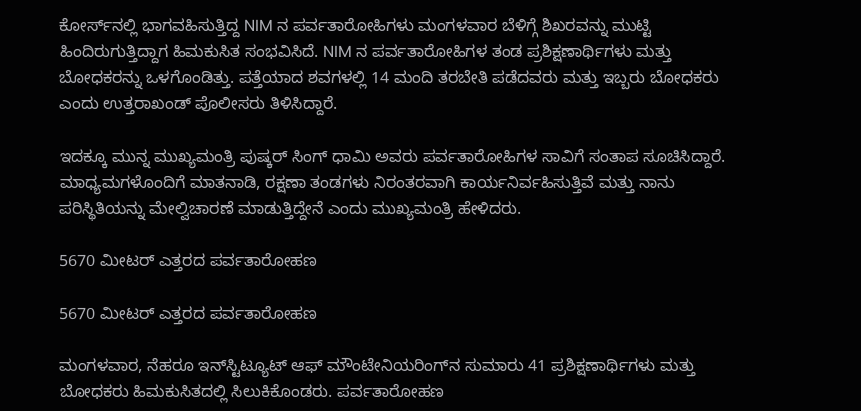ಕೋರ್ಸ್‌ನಲ್ಲಿ ಭಾಗವಹಿಸುತ್ತಿದ್ದ NIM ನ ಪರ್ವತಾರೋಹಿಗಳು ಮಂಗಳವಾರ ಬೆಳಿಗ್ಗೆ ಶಿಖರವನ್ನು ಮುಟ್ಟಿ ಹಿಂದಿರುಗುತ್ತಿದ್ದಾಗ ಹಿಮಕುಸಿತ ಸಂಭವಿಸಿದೆ. NIM ನ ಪರ್ವತಾರೋಹಿಗಳ ತಂಡ ಪ್ರಶಿಕ್ಷಣಾರ್ಥಿಗಳು ಮತ್ತು ಬೋಧಕರನ್ನು ಒಳಗೊಂಡಿತ್ತು. ಪತ್ತೆಯಾದ ಶವಗಳಲ್ಲಿ 14 ಮಂದಿ ತರಬೇತಿ ಪಡೆದವರು ಮತ್ತು ಇಬ್ಬರು ಬೋಧಕರು ಎಂದು ಉತ್ತರಾಖಂಡ್ ಪೊಲೀಸರು ತಿಳಿಸಿದ್ದಾರೆ.

ಇದಕ್ಕೂ ಮುನ್ನ ಮುಖ್ಯಮಂತ್ರಿ ಪುಷ್ಕರ್ ಸಿಂಗ್ ಧಾಮಿ ಅವರು ಪರ್ವತಾರೋಹಿಗಳ ಸಾವಿಗೆ ಸಂತಾಪ ಸೂಚಿಸಿದ್ದಾರೆ. ಮಾಧ್ಯಮಗಳೊಂದಿಗೆ ಮಾತನಾಡಿ, ರಕ್ಷಣಾ ತಂಡಗಳು ನಿರಂತರವಾಗಿ ಕಾರ್ಯನಿರ್ವಹಿಸುತ್ತಿವೆ ಮತ್ತು ನಾನು ಪರಿಸ್ಥಿತಿಯನ್ನು ಮೇಲ್ವಿಚಾರಣೆ ಮಾಡುತ್ತಿದ್ದೇನೆ ಎಂದು ಮುಖ್ಯಮಂತ್ರಿ ಹೇಳಿದರು.

5670 ಮೀಟರ್ ಎತ್ತರದ ಪರ್ವತಾರೋಹಣ

5670 ಮೀಟರ್ ಎತ್ತರದ ಪರ್ವತಾರೋಹಣ

ಮಂಗಳವಾರ, ನೆಹರೂ ಇನ್‌ಸ್ಟಿಟ್ಯೂಟ್ ಆಫ್ ಮೌಂಟೇನಿಯರಿಂಗ್‌ನ ಸುಮಾರು 41 ಪ್ರಶಿಕ್ಷಣಾರ್ಥಿಗಳು ಮತ್ತು ಬೋಧಕರು ಹಿಮಕುಸಿತದಲ್ಲಿ ಸಿಲುಕಿಕೊಂಡರು. ಪರ್ವತಾರೋಹಣ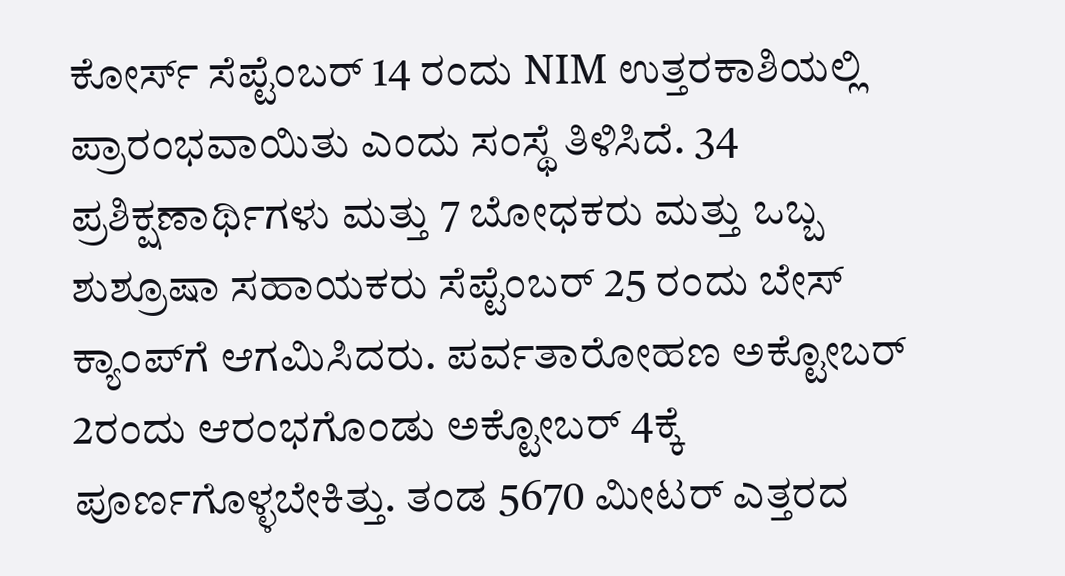ಕೋರ್ಸ್ ಸೆಪ್ಟೆಂಬರ್ 14 ರಂದು NIM ಉತ್ತರಕಾಶಿಯಲ್ಲಿ ಪ್ರಾರಂಭವಾಯಿತು ಎಂದು ಸಂಸ್ಥೆ ತಿಳಿಸಿದೆ. 34 ಪ್ರಶಿಕ್ಷಣಾರ್ಥಿಗಳು ಮತ್ತು 7 ಬೋಧಕರು ಮತ್ತು ಒಬ್ಬ ಶುಶ್ರೂಷಾ ಸಹಾಯಕರು ಸೆಪ್ಟೆಂಬರ್ 25 ರಂದು ಬೇಸ್ ಕ್ಯಾಂಪ್‌ಗೆ ಆಗಮಿಸಿದರು. ಪರ್ವತಾರೋಹಣ ಅಕ್ಟೋಬರ್ 2ರಂದು ಆರಂಭಗೊಂಡು ಅಕ್ಟೋಬರ್ 4ಕ್ಕೆ ಪೂರ್ಣಗೊಳ್ಳಬೇಕಿತ್ತು. ತಂಡ 5670 ಮೀಟರ್ ಎತ್ತರದ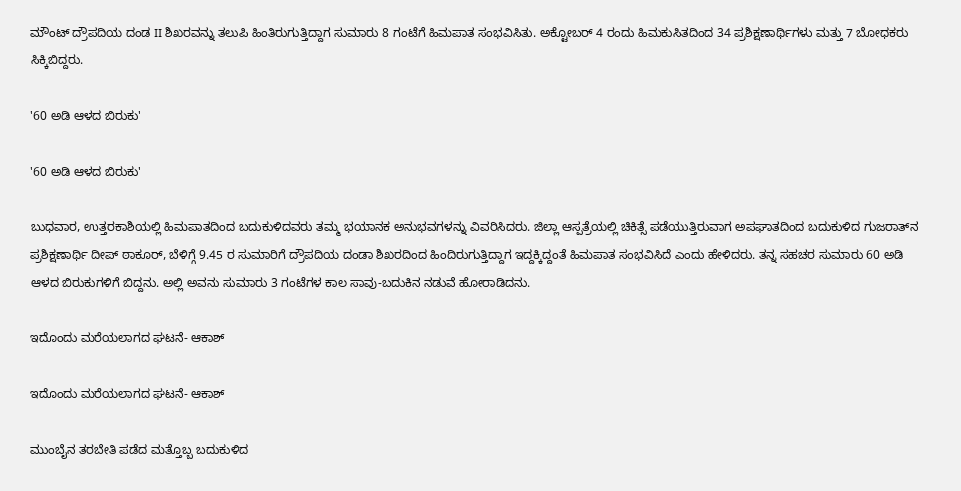ಮೌಂಟ್ ದ್ರೌಪದಿಯ ದಂಡ II ಶಿಖರವನ್ನು ತಲುಪಿ ಹಿಂತಿರುಗುತ್ತಿದ್ದಾಗ ಸುಮಾರು 8 ಗಂಟೆಗೆ ಹಿಮಪಾತ ಸಂಭವಿಸಿತು. ಅಕ್ಟೋಬರ್ 4 ರಂದು ಹಿಮಕುಸಿತದಿಂದ 34 ಪ್ರಶಿಕ್ಷಣಾರ್ಥಿಗಳು ಮತ್ತು 7 ಬೋಧಕರು ಸಿಕ್ಕಿಬಿದ್ದರು.

'60 ಅಡಿ ಆಳದ ಬಿರುಕು'

'60 ಅಡಿ ಆಳದ ಬಿರುಕು'

ಬುಧವಾರ, ಉತ್ತರಕಾಶಿಯಲ್ಲಿ ಹಿಮಪಾತದಿಂದ ಬದುಕುಳಿದವರು ತಮ್ಮ ಭಯಾನಕ ಅನುಭವಗಳನ್ನು ವಿವರಿಸಿದರು. ಜಿಲ್ಲಾ ಆಸ್ಪತ್ರೆಯಲ್ಲಿ ಚಿಕಿತ್ಸೆ ಪಡೆಯುತ್ತಿರುವಾಗ ಅಪಘಾತದಿಂದ ಬದುಕುಳಿದ ಗುಜರಾತ್‌ನ ಪ್ರಶಿಕ್ಷಣಾರ್ಥಿ ದೀಪ್ ಠಾಕೂರ್, ಬೆಳಿಗ್ಗೆ 9.45 ರ ಸುಮಾರಿಗೆ ದ್ರೌಪದಿಯ ದಂಡಾ ಶಿಖರದಿಂದ ಹಿಂದಿರುಗುತ್ತಿದ್ದಾಗ ಇದ್ದಕ್ಕಿದ್ದಂತೆ ಹಿಮಪಾತ ಸಂಭವಿಸಿದೆ ಎಂದು ಹೇಳಿದರು. ತನ್ನ ಸಹಚರ ಸುಮಾರು 60 ಅಡಿ ಆಳದ ಬಿರುಕುಗಳಿಗೆ ಬಿದ್ದನು. ಅಲ್ಲಿ ಅವನು ಸುಮಾರು 3 ಗಂಟೆಗಳ ಕಾಲ ಸಾವು-ಬದುಕಿನ ನಡುವೆ ಹೋರಾಡಿದನು.

ಇದೊಂದು ಮರೆಯಲಾಗದ ಘಟನೆ- ಆಕಾಶ್

ಇದೊಂದು ಮರೆಯಲಾಗದ ಘಟನೆ- ಆಕಾಶ್

ಮುಂಬೈನ ತರಬೇತಿ ಪಡೆದ ಮತ್ತೊಬ್ಬ ಬದುಕುಳಿದ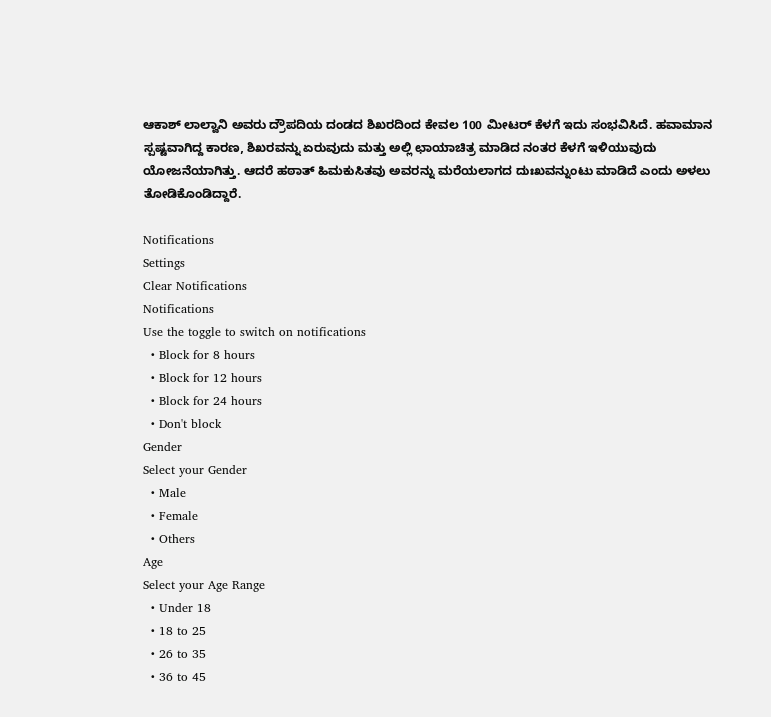ಆಕಾಶ್ ಲಾಲ್ವಾನಿ ಅವರು ದ್ರೌಪದಿಯ ದಂಡದ ಶಿಖರದಿಂದ ಕೇವಲ 100 ಮೀಟರ್ ಕೆಳಗೆ ಇದು ಸಂಭವಿಸಿದೆ. ಹವಾಮಾನ ಸ್ಪಷ್ಟವಾಗಿದ್ದ ಕಾರಣ, ಶಿಖರವನ್ನು ಏರುವುದು ಮತ್ತು ಅಲ್ಲಿ ಛಾಯಾಚಿತ್ರ ಮಾಡಿದ ನಂತರ ಕೆಳಗೆ ಇಳಿಯುವುದು ಯೋಜನೆಯಾಗಿತ್ತು. ಆದರೆ ಹಠಾತ್ ಹಿಮಕುಸಿತವು ಅವರನ್ನು ಮರೆಯಲಾಗದ ದುಃಖವನ್ನುಂಟು ಮಾಡಿದೆ ಎಂದು ಅಳಲು ತೋಡಿಕೊಂಡಿದ್ದಾರೆ.

Notifications
Settings
Clear Notifications
Notifications
Use the toggle to switch on notifications
  • Block for 8 hours
  • Block for 12 hours
  • Block for 24 hours
  • Don't block
Gender
Select your Gender
  • Male
  • Female
  • Others
Age
Select your Age Range
  • Under 18
  • 18 to 25
  • 26 to 35
  • 36 to 45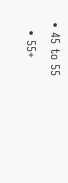• 45 to 55
  • 55+